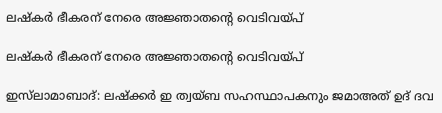ലഷ്‌കർ ഭീകരന് നേരെ അജ്ഞാതൻ്റെ വെടിവയ്‌പ്

ലഷ്‌കർ ഭീകരന് നേരെ അജ്ഞാതൻ്റെ വെടിവയ്‌പ്

ഇസ്‌ലാമാബാദ്: ലഷ്‌ക്കർ ഇ ത്വയ്‌ബ സഹസ്ഥാപകനും ജമാഅത് ഉദ് ദവ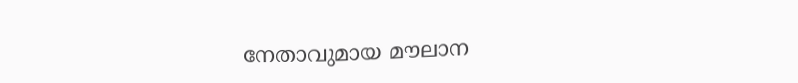നേതാവുമായ മൗലാന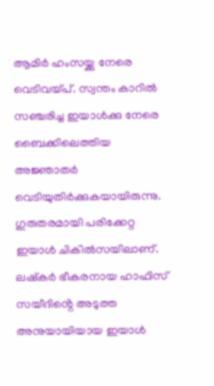ആമിർ ഹംസയ്ക്കു നേരെ വെടിവയ്പ്. സ്വന്തം കാറിൽ സഞ്ചരിച്ച ഇയാൾക്കു നേരെ ബൈക്കിലെത്തിയ അജ്ഞാതർ വെടിയുതിർക്കുകയായിരുന്നു. ഗുരുതരമായി പരിക്കേറ്റ ഇയാൾ ചികിൽസയിലാണ്. ലഷ്‌കർ ഭീകരനായ ഹാഫിസ് സയീദിൻ്റെ അടുത്ത അനുയായിയായ ഇയാൾ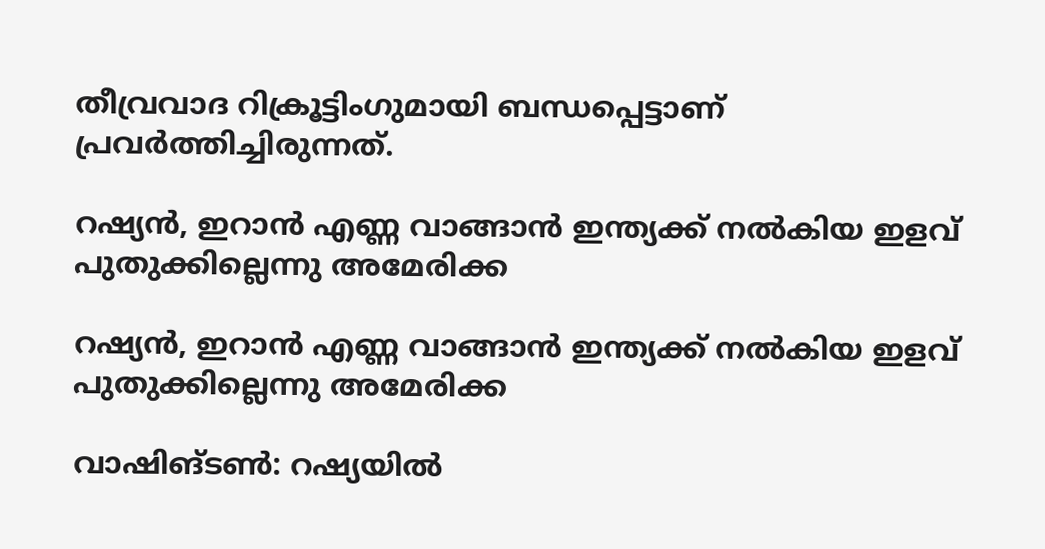തീവ്രവാദ റിക്രൂട്ടിംഗുമായി ബന്ധപ്പെട്ടാണ് പ്രവർത്തിച്ചിരുന്നത്.

റഷ്യൻ, ഇറാൻ എണ്ണ വാങ്ങാൻ ഇന്ത്യക്ക് നൽകിയ ഇളവ് പുതുക്കില്ലെന്നു അമേരിക്ക

റഷ്യൻ, ഇറാൻ എണ്ണ വാങ്ങാൻ ഇന്ത്യക്ക് നൽകിയ ഇളവ് പുതുക്കില്ലെന്നു അമേരിക്ക

വാഷിങ്ടൺ: റഷ്യയിൽ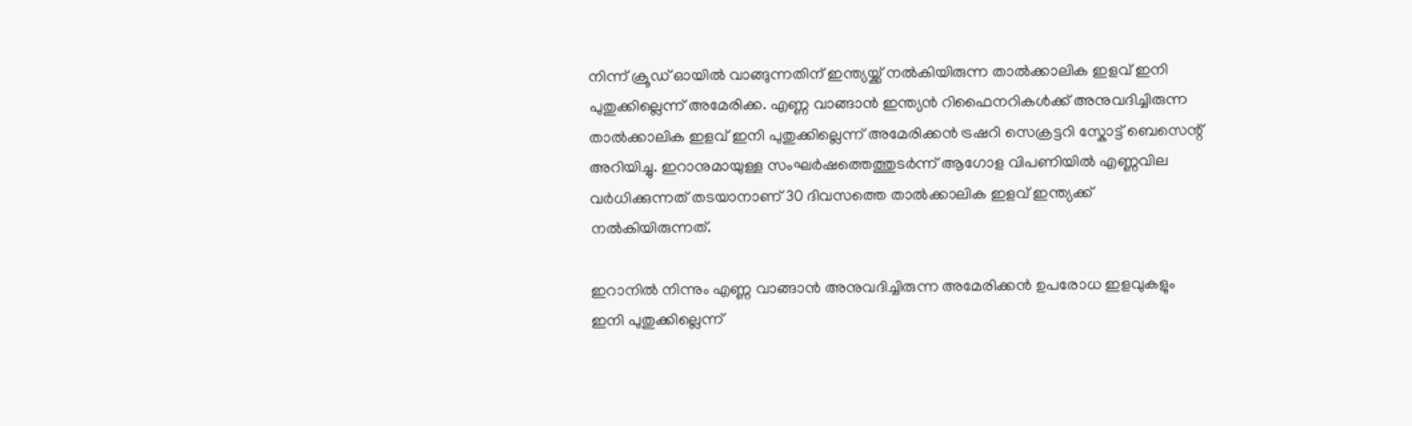നിന്ന് ക്രൂഡ് ഓയിൽ വാങ്ങുന്നതിന് ഇന്ത്യയ്ക്ക് നൽകിയിരുന്ന താൽക്കാലിക ഇളവ് ഇനി പുതുക്കില്ലെന്ന് അമേരിക്ക. എണ്ണ വാങ്ങാൻ ഇന്ത്യൻ റിഫൈനറികൾക്ക് അനുവദിച്ചിരുന്ന താൽക്കാലിക ഇളവ് ഇനി പുതുക്കില്ലെന്ന് അമേരിക്കൻ ട്രഷറി സെക്രട്ടറി സ്കോട്ട് ബെസെന്റ് അറിയിച്ചു. ഇറാനുമായുള്ള സംഘർഷത്തെത്തുടർന്ന് ആഗോള വിപണിയിൽ എണ്ണവില വർധിക്കുന്നത് തടയാനാണ് 30 ദിവസത്തെ താൽക്കാലിക ഇളവ് ഇന്ത്യക്ക് നൽകിയിരുന്നത്.

ഇറാനിൽ നിന്നും എണ്ണ വാങ്ങാൻ അനുവദിച്ചിരുന്ന അമേരിക്കൻ ഉപരോധ ഇളവുകളും ഇനി പുതുക്കില്ലെന്ന്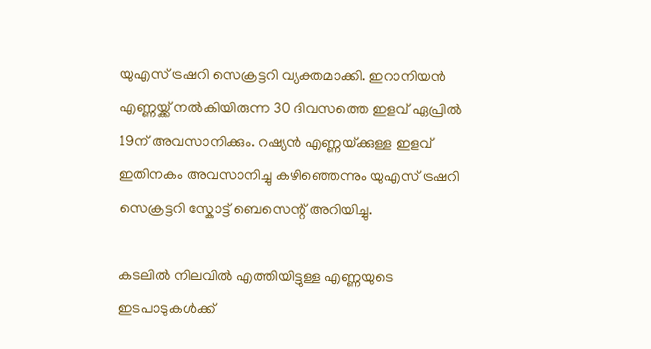യുഎസ് ട്രഷറി സെക്രട്ടറി വ്യക്തമാക്കി. ഇറാനിയൻ എണ്ണയ്ക്ക് നൽകിയിരുന്ന 30 ദിവസത്തെ ഇളവ് ഏപ്രിൽ 19ന് അവസാനിക്കും. റഷ്യൻ എണ്ണയ്‌ക്കുള്ള ഇളവ് ഇതിനകം അവസാനിച്ചു കഴിഞ്ഞെന്നും യുഎസ് ട്രഷറി സെക്രട്ടറി സ്കോട്ട് ബെസെന്റ് അറിയിച്ചു.

കടലിൽ നിലവിൽ എത്തിയിട്ടുള്ള എണ്ണയുടെ ഇടപാടുകൾക്ക്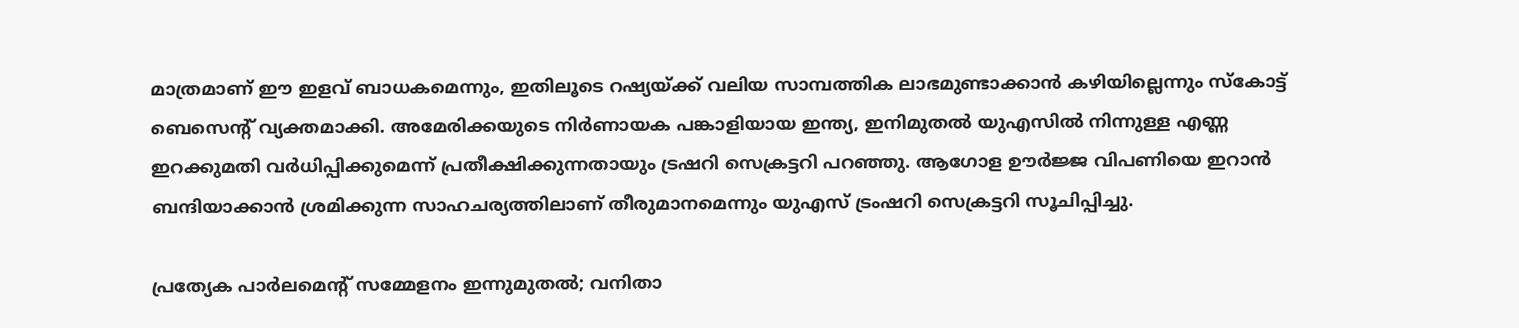മാത്രമാണ് ഈ ഇളവ് ബാധകമെന്നും, ഇതിലൂടെ റഷ്യയ്ക്ക് വലിയ സാമ്പത്തിക ലാഭമുണ്ടാക്കാൻ കഴിയില്ലെന്നും സ്കോട്ട് ബെസെന്റ് വ്യക്തമാക്കി. അമേരിക്കയുടെ നിർണായക പങ്കാളിയായ ഇന്ത്യ, ഇനിമുതൽ യുഎസിൽ നിന്നുള്ള എണ്ണ ഇറക്കുമതി വർധിപ്പിക്കുമെന്ന് പ്രതീക്ഷിക്കുന്നതായും ട്രഷറി സെക്രട്ടറി പറഞ്ഞു. ആഗോള ഊർജ്ജ വിപണിയെ ഇറാൻ ബന്ദിയാക്കാൻ ശ്രമിക്കുന്ന സാഹചര്യത്തിലാണ് തീരുമാനമെന്നും യുഎസ് ട്രംഷറി സെക്രട്ടറി സൂചിപ്പിച്ചു.

പ്രത്യേക പാർലമെന്റ് സമ്മേളനം ഇന്നുമുതൽ; വനിതാ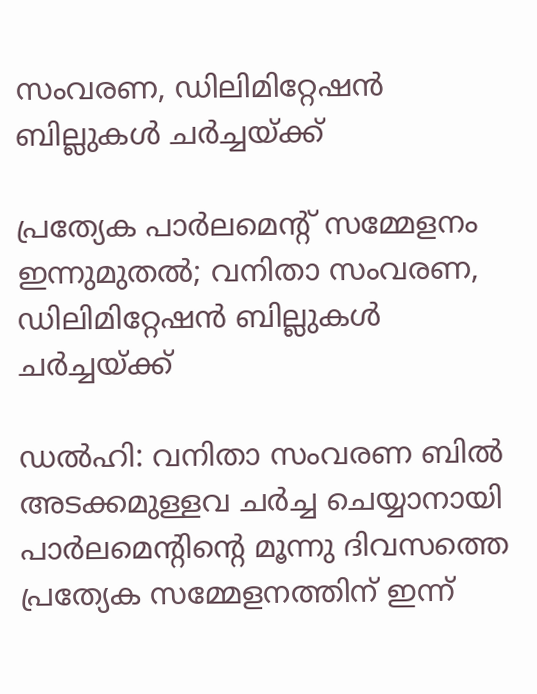സംവരണ, ഡിലിമിറ്റേഷന്‍ ബില്ലുകൾ ചർച്ചയ്ക്ക്

പ്രത്യേക പാർലമെന്റ് സമ്മേളനം ഇന്നുമുതൽ; വനിതാ സംവരണ, ഡിലിമിറ്റേഷന്‍ ബില്ലുകൾ ചർച്ചയ്ക്ക്

ഡൽഹി: വനിതാ സംവരണ ബിൽ അടക്കമുള്ളവ ചർച്ച ചെയ്യാനായി പാർലമെന്റിന്റെ മൂന്നു ദിവസത്തെ പ്രത്യേക സമ്മേളനത്തിന് ഇന്ന്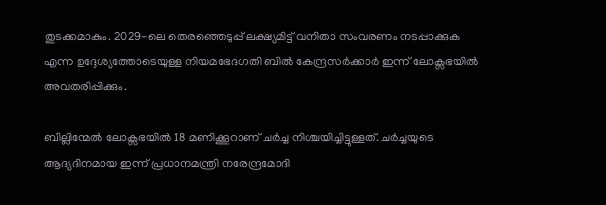തുടക്കമാകും. 2029-ലെ തെരഞ്ഞെടുപ്പ് ലക്ഷ്യമിട്ട് വനിതാ സംവരണം നടപ്പാക്കുക എന്ന ഉദ്ദേശ്യത്തോടെയുള്ള നിയമഭേദഗതി ബിൽ കേന്ദ്രസർക്കാർ ഇന്ന് ലോക്സഭയിൽ അവതരിപ്പിക്കും.

ബില്ലിന്മേൽ ലോക്സഭയിൽ 18 മണിക്കൂറാണ് ചർച്ച നിശ്ചയിച്ചിട്ടുള്ളത്. ചർച്ചയുടെ ആദ്യദിനമായ ഇന്ന് പ്രധാനമന്ത്രി നരേന്ദ്രമോദി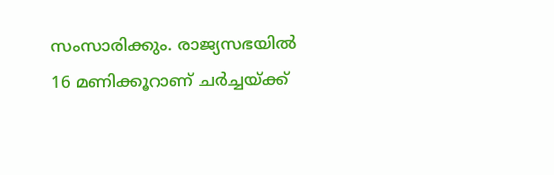സംസാരിക്കും. രാജ്യസഭയിൽ 16 മണിക്കൂറാണ് ചർച്ചയ്ക്ക്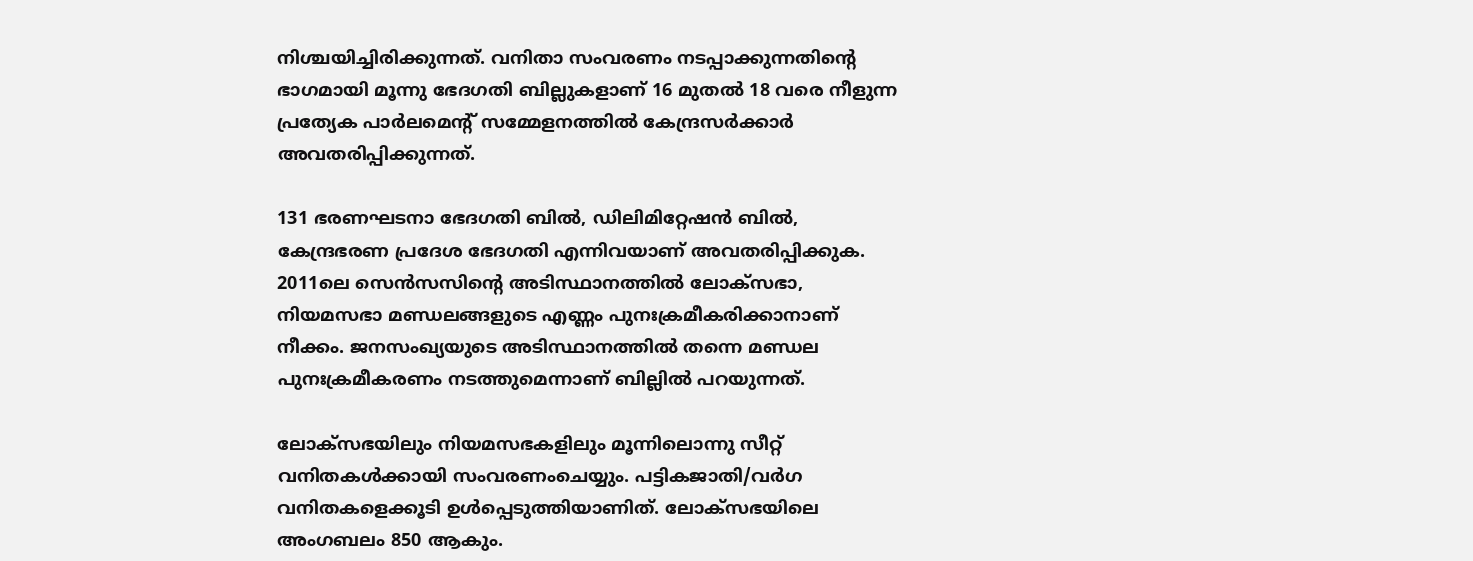നിശ്ചയിച്ചിരിക്കുന്നത്. വനിതാ സംവരണം നടപ്പാക്കുന്നതിന്റെ ഭാഗമായി മൂന്നു ഭേദഗതി ബില്ലുകളാണ് 16 മുതൽ 18 വരെ നീളുന്ന പ്രത്യേക പാർലമെന്റ് സമ്മേളനത്തിൽ കേന്ദ്രസർക്കാർ അവതരിപ്പിക്കുന്നത്.

131 ഭരണഘടനാ ഭേദഗതി ബില്‍, ഡിലിമിറ്റേഷന്‍ ബില്‍, കേന്ദ്രഭരണ പ്രദേശ ഭേദഗതി എന്നിവയാണ് അവതരിപ്പിക്കുക. 2011ലെ സെൻസസിന്റെ അടിസ്ഥാനത്തിൽ ലോക്സഭാ, നിയമസഭാ മണ്ഡലങ്ങളുടെ എണ്ണം പുനഃക്രമീകരിക്കാനാണ് നീക്കം. ജനസംഖ്യയുടെ അടിസ്ഥാനത്തിൽ തന്നെ മണ്ഡല പുനഃക്രമീകരണം നടത്തുമെന്നാണ് ബില്ലിൽ പറയുന്നത്.

ലോക്സഭയിലും നിയമസഭകളിലും മൂന്നിലൊന്നു സീറ്റ് വനിതകൾക്കായി സംവരണംചെയ്യും. പട്ടികജാതി/വർഗ വനിതകളെക്കൂടി ഉൾപ്പെടുത്തിയാണിത്. ലോക്സഭയിലെ അംഗബലം 850 ആകും.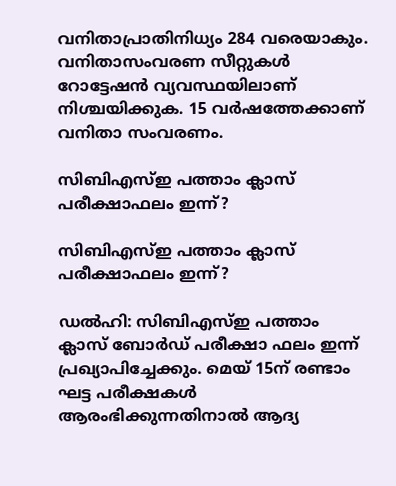വനിതാപ്രാതിനിധ്യം 284 വരെയാകും. വനിതാസംവരണ സീറ്റുകൾ റോട്ടേഷൻ വ്യവസ്ഥയിലാണ് നിശ്ചയിക്കുക. 15 വർഷത്തേക്കാണ് വനിതാ സംവരണം.

സിബിഎസ്ഇ പത്താം ക്ലാസ് പരീക്ഷാഫലം ഇന്ന്?

സിബിഎസ്ഇ പത്താം ക്ലാസ് പരീക്ഷാഫലം ഇന്ന്?

ഡല്‍ഹി: സിബിഎസ്ഇ പത്താം ക്ലാസ് ബോര്‍ഡ് പരീക്ഷാ ഫലം ഇന്ന് പ്രഖ്യാപിച്ചേക്കും. മെയ് 15ന് രണ്ടാം ഘട്ട പരീക്ഷകള്‍ ആരംഭിക്കുന്നതിനാല്‍ ആദ്യ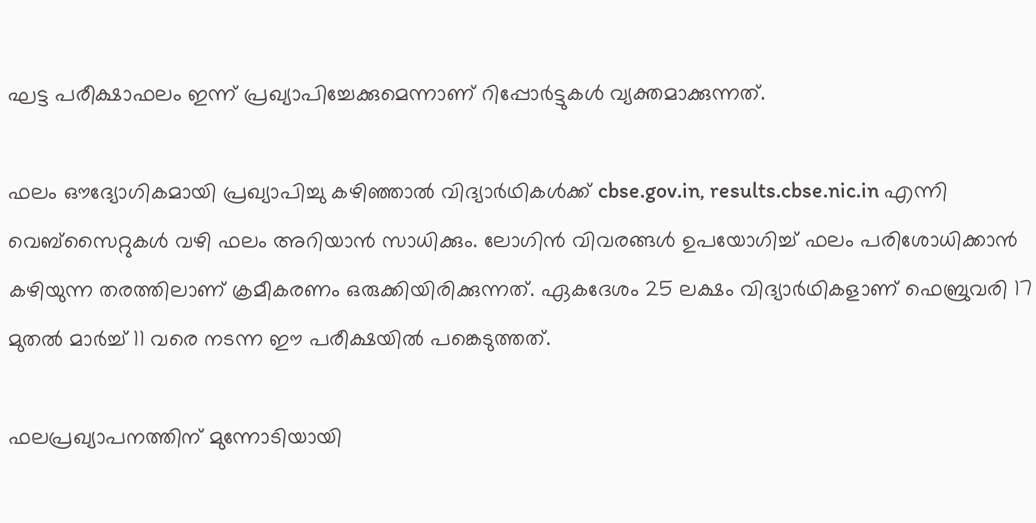ഘട്ട പരീക്ഷാഫലം ഇന്ന് പ്രഖ്യാപിച്ചേക്കുമെന്നാണ് റിപ്പോര്‍ട്ടുകള്‍ വ്യക്തമാക്കുന്നത്.

ഫലം ഔദ്യോഗികമായി പ്രഖ്യാപിച്ചു കഴിഞ്ഞാല്‍ വിദ്യാര്‍ഥികള്‍ക്ക് cbse.gov.in, results.cbse.nic.in എന്നി വെബ്‌സൈറ്റുകള്‍ വഴി ഫലം അറിയാന്‍ സാധിക്കും. ലോഗിന്‍ വിവരങ്ങള്‍ ഉപയോഗിച്ച് ഫലം പരിശോധിക്കാന്‍ കഴിയുന്ന തരത്തിലാണ് ക്രമീകരണം ഒരുക്കിയിരിക്കുന്നത്. ഏകദേശം 25 ലക്ഷം വിദ്യാര്‍ഥികളാണ് ഫെബ്രുവരി 17 മുതല്‍ മാര്‍ച്ച് 11 വരെ നടന്ന ഈ പരീക്ഷയില്‍ പങ്കെടുത്തത്.

ഫലപ്രഖ്യാപനത്തിന് മുന്നോടിയായി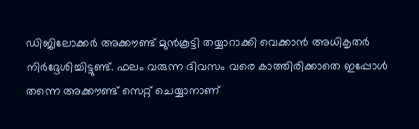ഡിജിലോക്കര്‍ അക്കൗണ്ട് മുന്‍കൂട്ടി തയ്യാറാക്കി വെക്കാന്‍ അധികൃതര്‍ നിര്‍ദ്ദേശിച്ചിട്ടുണ്ട്. ഫലം വരുന്ന ദിവസം വരെ കാത്തിരിക്കാതെ ഇപ്പോള്‍ തന്നെ അക്കൗണ്ട് സെറ്റ് ചെയ്യാനാണ്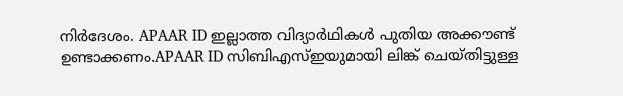നിര്‍ദേശം. APAAR ID ഇല്ലാത്ത വിദ്യാര്‍ഥികള്‍ പുതിയ അക്കൗണ്ട് ഉണ്ടാക്കണം.APAAR ID സിബിഎസ്ഇയുമായി ലിങ്ക് ചെയ്തിട്ടുള്ള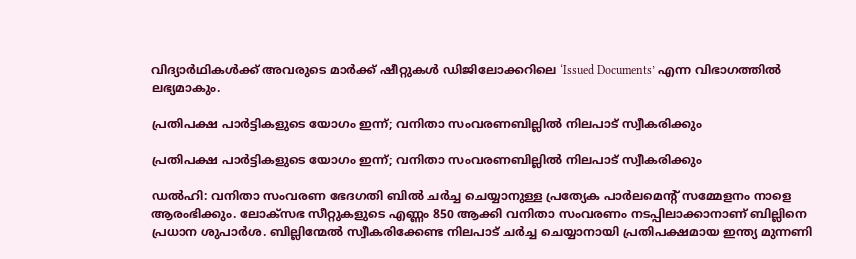വിദ്യാര്‍ഥികള്‍ക്ക് അവരുടെ മാര്‍ക്ക് ഷീറ്റുകള്‍ ഡിജിലോക്കറിലെ ‘Issued Documents’ എന്ന വിഭാഗത്തില്‍ ലഭ്യമാകും.

പ്രതിപക്ഷ പാര്‍ട്ടികളുടെ യോഗം ഇന്ന്; വനിതാ സംവരണബില്ലില്‍ നിലപാട് സ്വീകരിക്കും

പ്രതിപക്ഷ പാര്‍ട്ടികളുടെ യോഗം ഇന്ന്; വനിതാ സംവരണബില്ലില്‍ നിലപാട് സ്വീകരിക്കും

ഡല്‍ഹി: വനിതാ സംവരണ ഭേദഗതി ബില്‍ ചര്‍ച്ച ചെയ്യാനുള്ള പ്രത്യേക പാര്‍ലമെന്റ് സമ്മേളനം നാളെ ആരംഭിക്കും. ലോക്‌സഭ സീറ്റുകളുടെ എണ്ണം 850 ആക്കി വനിതാ സംവരണം നടപ്പിലാക്കാനാണ് ബില്ലിനെ പ്രധാന ശുപാര്‍ശ. ബില്ലിന്മേല്‍ സ്വീകരിക്കേണ്ട നിലപാട് ചര്‍ച്ച ചെയ്യാനായി പ്രതിപക്ഷമായ ഇന്ത്യ മുന്നണി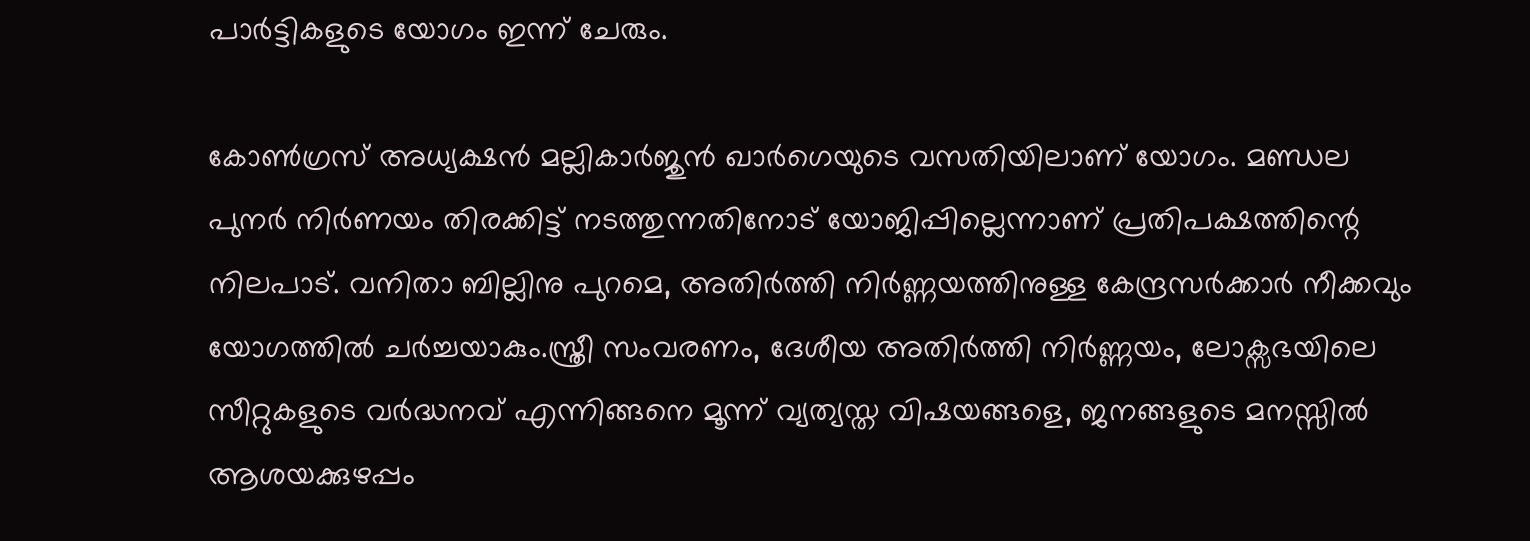പാര്‍ട്ടികളുടെ യോഗം ഇന്ന് ചേരും.

കോണ്‍ഗ്രസ് അധ്യക്ഷന്‍ മല്ലികാര്‍ജുന്‍ ഖാര്‍ഗെയുടെ വസതിയിലാണ് യോഗം. മണ്ഡല പുനര്‍ നിര്‍ണയം തിരക്കിട്ട് നടത്തുന്നതിനോട് യോജിപ്പില്ലെന്നാണ് പ്രതിപക്ഷത്തിന്റെ നിലപാട്. വനിതാ ബില്ലിനു പുറമെ, അതിര്‍ത്തി നിര്‍ണ്ണയത്തിനുള്ള കേന്ദ്രസര്‍ക്കാര്‍ നീക്കവും യോഗത്തില്‍ ചര്‍ച്ചയാകും.സ്ത്രീ സംവരണം, ദേശീയ അതിര്‍ത്തി നിര്‍ണ്ണയം, ലോക്സഭയിലെ സീറ്റുകളുടെ വര്‍ദ്ധനവ് എന്നിങ്ങനെ മൂന്ന് വ്യത്യസ്ത വിഷയങ്ങളെ, ജനങ്ങളുടെ മനസ്സില്‍ ആശയക്കുഴപ്പം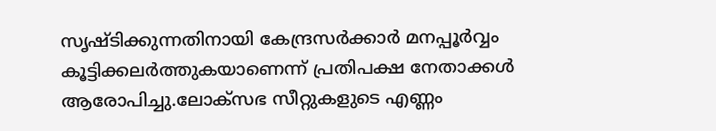സൃഷ്ടിക്കുന്നതിനായി കേന്ദ്രസര്‍ക്കാര്‍ മനപ്പൂര്‍വ്വം കൂട്ടിക്കലര്‍ത്തുകയാണെന്ന് പ്രതിപക്ഷ നേതാക്കള്‍ ആരോപിച്ചു.ലോക്‌സഭ സീറ്റുകളുടെ എണ്ണം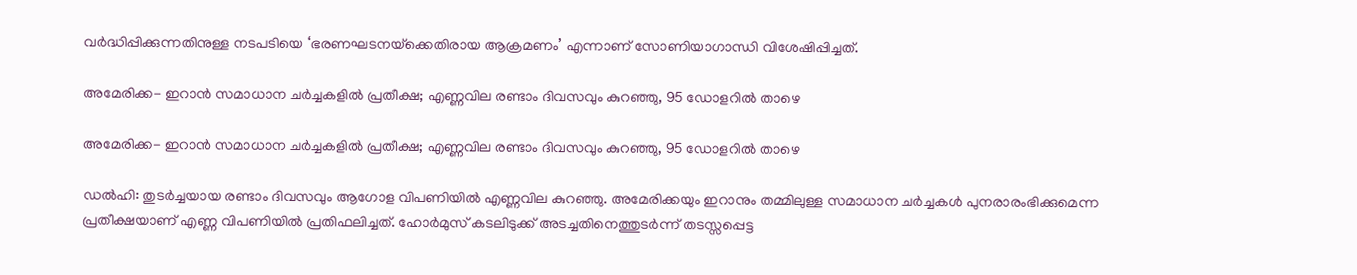വര്‍ദ്ധിപ്പിക്കുന്നതിനുള്ള നടപടിയെ ‘ഭരണഘടനയ്‌ക്കെതിരായ ആക്രമണം’ എന്നാണ് സോണിയാഗാന്ധി വിശേഷിപ്പിച്ചത്.

അമേരിക്ക- ഇറാന്‍ സമാധാന ചര്‍ച്ചകളില്‍ പ്രതീക്ഷ; എണ്ണവില രണ്ടാം ദിവസവും കുറഞ്ഞു, 95 ഡോളറില്‍ താഴെ

അമേരിക്ക- ഇറാന്‍ സമാധാന ചര്‍ച്ചകളില്‍ പ്രതീക്ഷ; എണ്ണവില രണ്ടാം ദിവസവും കുറഞ്ഞു, 95 ഡോളറില്‍ താഴെ

ഡല്‍ഹി: തുടര്‍ച്ചയായ രണ്ടാം ദിവസവും ആഗോള വിപണിയില്‍ എണ്ണവില കുറഞ്ഞു. അമേരിക്കയും ഇറാനും തമ്മിലുള്ള സമാധാന ചര്‍ച്ചകള്‍ പുനരാരംഭിക്കുമെന്ന പ്രതീക്ഷയാണ് എണ്ണ വിപണിയില്‍ പ്രതിഫലിച്ചത്. ഹോര്‍മുസ് കടലിടുക്ക് അടച്ചതിനെത്തുടര്‍ന്ന് തടസ്സപ്പെട്ട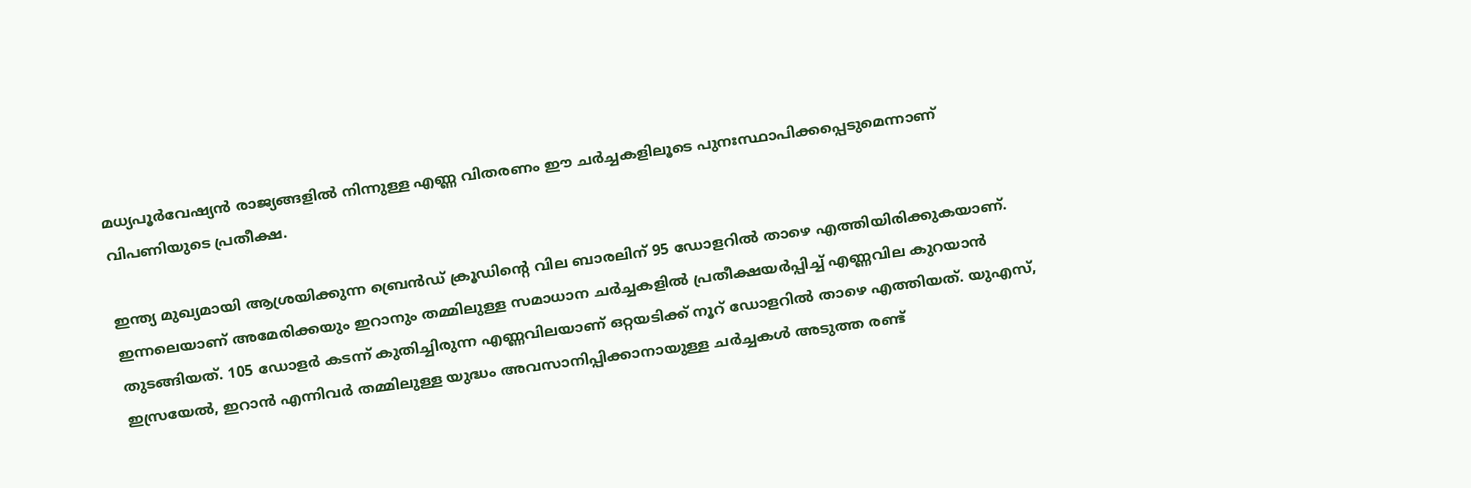മധ്യപൂര്‍വേഷ്യന്‍ രാജ്യങ്ങളില്‍ നിന്നുള്ള എണ്ണ വിതരണം ഈ ചര്‍ച്ചകളിലൂടെ പുനഃസ്ഥാപിക്കപ്പെടുമെന്നാണ് വിപണിയുടെ പ്രതീക്ഷ.

ഇന്ത്യ മുഖ്യമായി ആശ്രയിക്കുന്ന ബ്രെന്‍ഡ് ക്രൂഡിന്റെ വില ബാരലിന് 95 ഡോളറില്‍ താഴെ എത്തിയിരിക്കുകയാണ്. ഇന്നലെയാണ് അമേരിക്കയും ഇറാനും തമ്മിലുള്ള സമാധാന ചര്‍ച്ചകളില്‍ പ്രതീക്ഷയര്‍പ്പിച്ച് എണ്ണവില കുറയാന്‍ തുടങ്ങിയത്. 105 ഡോളര്‍ കടന്ന് കുതിച്ചിരുന്ന എണ്ണവിലയാണ് ഒറ്റയടിക്ക് നൂറ് ഡോളറില്‍ താഴെ എത്തിയത്. യുഎസ്, ഇസ്രയേല്‍, ഇറാന്‍ എന്നിവര്‍ തമ്മിലുള്ള യുദ്ധം അവസാനിപ്പിക്കാനായുള്ള ചര്‍ച്ചകള്‍ അടുത്ത രണ്ട്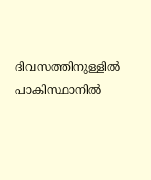ദിവസത്തിനുള്ളില്‍ പാകിസ്ഥാനില്‍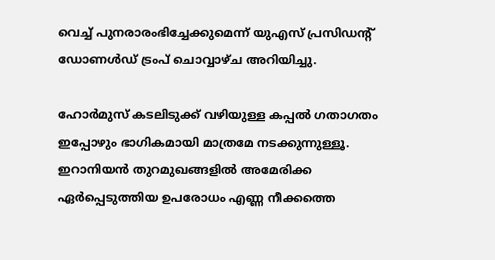വെച്ച് പുനരാരംഭിച്ചേക്കുമെന്ന് യുഎസ് പ്രസിഡന്റ് ഡോണള്‍ഡ് ട്രംപ് ചൊവ്വാഴ്ച അറിയിച്ചു.

ഹോര്‍മുസ് കടലിടുക്ക് വഴിയുള്ള കപ്പല്‍ ഗതാഗതം ഇപ്പോഴും ഭാഗികമായി മാത്രമേ നടക്കുന്നുള്ളൂ. ഇറാനിയന്‍ തുറമുഖങ്ങളില്‍ അമേരിക്ക ഏര്‍പ്പെടുത്തിയ ഉപരോധം എണ്ണ നീക്കത്തെ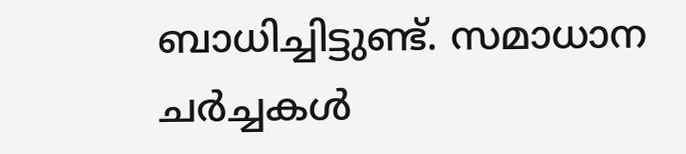ബാധിച്ചിട്ടുണ്ട്. സമാധാന ചര്‍ച്ചകള്‍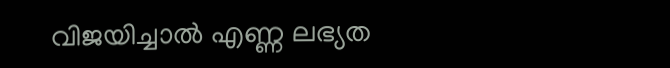വിജയിച്ചാല്‍ എണ്ണ ലഭ്യത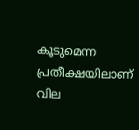കൂടുമെന്ന പ്രതീക്ഷയിലാണ് വില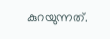കുറയുന്നത്.